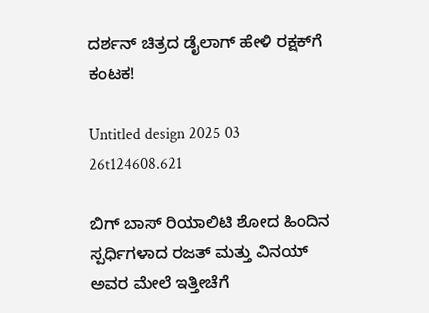ದರ್ಶನ್ ಚಿತ್ರದ ಡೈಲಾಗ್‌ ಹೇಳಿ ರಕ್ಷಕ್‌ಗೆ ಕಂಟಕ!

Untitled design 2025 03 26t124608.621

ಬಿಗ್ ಬಾಸ್ ರಿಯಾಲಿಟಿ ಶೋದ ಹಿಂದಿನ ಸ್ಪರ್ಧಿಗಳಾದ ರಜತ್ ಮತ್ತು ವಿನಯ್ ಅವರ ಮೇಲೆ ಇತ್ತೀಚೆಗೆ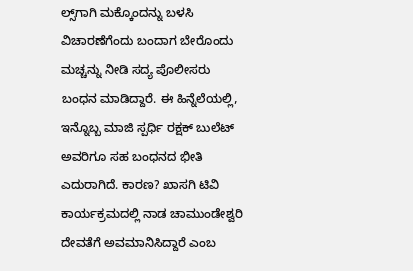ಲ್ಸ್‌ಗಾಗಿ ಮಕ್ಕೊಂದನ್ನು ಬಳಸಿ ವಿಚಾರಣೆಗೆಂದು ಬಂದಾಗ ಬೇರೊಂದು ಮಚ್ಚನ್ನು ನೀಡಿ ಸದ್ಯ ಪೊಲೀಸರು ಬಂಧನ ಮಾಡಿದ್ದಾರೆ. ಈ ಹಿನ್ನೆಲೆಯಲ್ಲಿ, ಇನ್ನೊಬ್ಬ ಮಾಜಿ ಸ್ಪರ್ಧಿ ರಕ್ಷಕ್ ಬುಲೆಟ್ ಅವರಿಗೂ ಸಹ ಬಂಧನದ ಭೀತಿ ಎದುರಾಗಿದೆ. ಕಾರಣ? ಖಾಸಗಿ ಟಿವಿ ಕಾರ್ಯಕ್ರಮದಲ್ಲಿ ನಾಡ ಚಾಮುಂಡೇಶ್ವರಿ ದೇವತೆಗೆ ಅವಮಾನಿಸಿದ್ದಾರೆ ಎಂಬ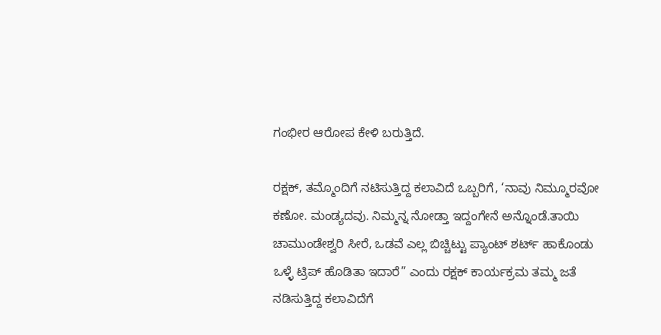ಗಂಭೀರ ಆರೋಪ ಕೇಳಿ ಬರುತ್ತಿದೆ.

ರಕ್ಷಕ್, ತಮ್ಮೊಂದಿಗೆ ನಟಿಸುತ್ತಿದ್ದ ಕಲಾವಿದೆ ಒಬ್ಬರಿಗೆ, ‘ನಾವು ನಿಮ್ಮೂರವೋ ಕಣೋ. ಮಂಡ್ಯದವು. ನಿಮ್ಮನ್ನ ನೋಡ್ತಾ ಇದ್ದಂಗೇನೆ ಅನ್ನೊಂಡೆ.ತಾಯಿ ಚಾಮುಂಡೇಶ್ವರಿ ಸೀರೆ, ಒಡವೆ ಎಲ್ಲ ಬಿಚ್ಚಿಟ್ಟು ಪ್ಯಾಂಟ್ ಶರ್ಟ್ ಹಾಕೊಂಡು ಒಳ್ಳೆ ಟ್ರಿಪ್ ಹೊಡಿತಾ ಇದಾರೆ” ಎಂದು ರಕ್ಷಕ್ ಕಾರ್ಯಕ್ರಮ ತಮ್ಮ ಜತೆ ನಡಿಸುತ್ತಿದ್ದ ಕಲಾವಿದೆಗೆ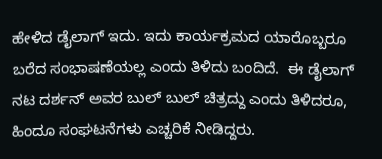ಹೇಳಿದ ಡೈಲಾಗ್‌ ಇದು. ಇದು ಕಾರ್ಯಕ್ರಮದ ಯಾರೊಬ್ಬರೂ ಬರೆದ ಸಂಭಾಷಣೆಯಲ್ಲ ಎಂದು ತಿಳಿದು ಬಂದಿದೆ.  ಈ ಡೈಲಾಗ್ ನಟ ದರ್ಶನ್ ಅವರ ಬುಲ್ ಬುಲ್ ಚಿತ್ರದ್ದು ಎಂದು ತಿಳಿದರೂ, ಹಿಂದೂ ಸಂಘಟನೆಗಳು ಎಚ್ಚರಿಕೆ ನೀಡಿದ್ದರು.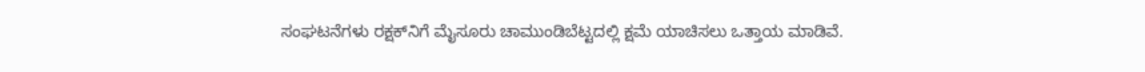ಸಂಘಟನೆಗಳು ರಕ್ಷಕ್‌ನಿಗೆ ಮೈಸೂರು ಚಾಮುಂಡಿಬೆಟ್ಟದಲ್ಲಿ ಕ್ಷಮೆ ಯಾಚಿಸಲು ಒತ್ತಾಯ ಮಾಡಿವೆ.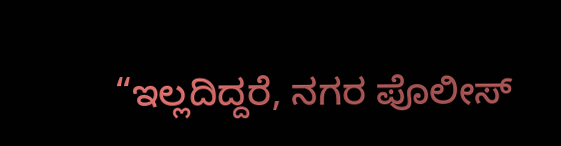“ಇಲ್ಲದಿದ್ದರೆ, ನಗರ ಪೊಲೀಸ್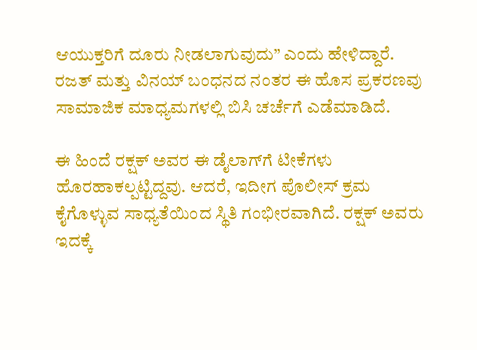ಆಯುಕ್ತರಿಗೆ ದೂರು ನೀಡಲಾಗುವುದು” ಎಂದು ಹೇಳಿದ್ದಾರೆ. ರಜತ್ ಮತ್ತು ವಿನಯ್ ಬಂಧನದ ನಂತರ ಈ ಹೊಸ ಪ್ರಕರಣವು ಸಾಮಾಜಿಕ ಮಾಧ್ಯಮಗಳಲ್ಲಿ ಬಿಸಿ ಚರ್ಚೆಗೆ ಎಡೆಮಾಡಿದೆ.

ಈ ಹಿಂದೆ ರಕ್ಷಕ್ ಅವರ ಈ ಡೈಲಾಗ್‌ಗೆ ಟೀಕೆಗಳು ಹೊರಹಾಕಲ್ಪಟ್ಟಿದ್ದವು. ಆದರೆ, ಇದೀಗ ಪೊಲೀಸ್ ಕ್ರಮ ಕೈಗೊಳ್ಳುವ ಸಾಧ್ಯತೆಯಿಂದ ಸ್ಥಿತಿ ಗಂಭೀರವಾಗಿದೆ. ರಕ್ಷಕ್ ಅವರು ಇದಕ್ಕೆ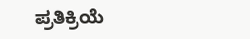ಪ್ರತಿಕ್ರಿಯೆ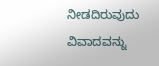ನೀಡದಿರುವುದು ವಿವಾದವನ್ನು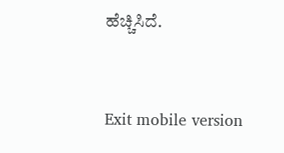ಹೆಚ್ಚಿಸಿದೆ.



Exit mobile version